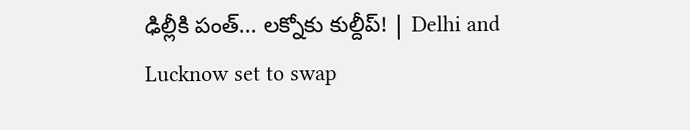ఢిల్లీకి పంత్‌... లక్నోకు కుల్దీప్‌! | Delhi and Lucknow set to swap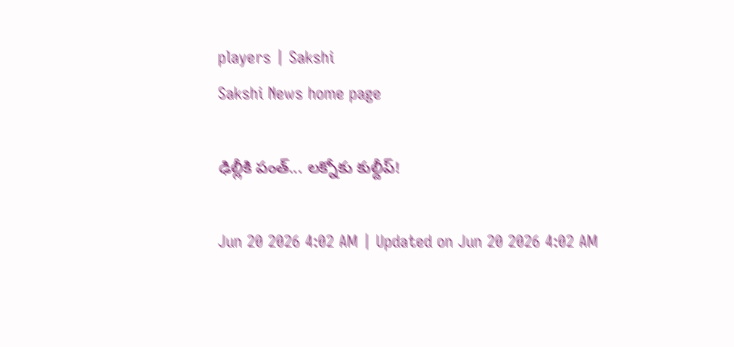players | Sakshi
Sakshi News home page

ఢిల్లీకి పంత్‌... లక్నోకు కుల్దీప్‌!

Jun 20 2026 4:02 AM | Updated on Jun 20 2026 4:02 AM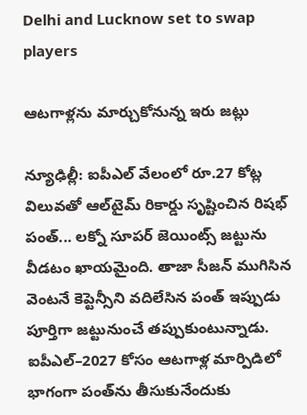Delhi and Lucknow set to swap players

ఆటగాళ్లను మార్చుకోనున్న ఇరు జట్లు

న్యూఢిల్లీ: ఐపీఎల్‌ వేలంలో రూ.27 కోట్ల విలువతో ఆల్‌టైమ్‌ రికార్డు సృష్టించిన రిషభ్‌ పంత్‌... లక్నో సూపర్‌ జెయింట్స్‌ జట్టును వీడటం ఖాయమైంది. తాజా సీజన్‌ ముగిసిన వెంటనే కెప్టెన్సీని వదిలేసిన పంత్‌ ఇప్పుడు పూర్తిగా జట్టునుంచే తప్పుకుంటున్నాడు. ఐపీఎల్‌–2027 కోసం ఆటగాళ్ల మార్పిడిలో భాగంగా పంత్‌ను తీసుకునేందుకు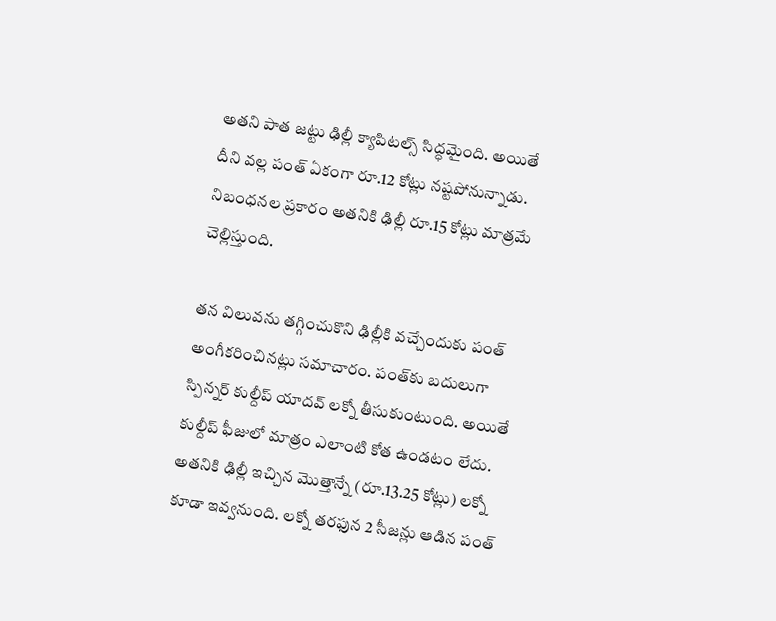అతని పాత జట్టు ఢిల్లీ క్యాపిటల్స్‌ సిద్ధమైంది. అయితే దీని వల్ల పంత్‌ ఏకంగా రూ.12 కోట్లు నష్టపోనున్నాడు. నిబంధనల ప్రకారం అతనికి ఢిల్లీ రూ.15 కోట్లు మాత్రమే చెల్లిస్తుంది.

తన విలువను తగ్గించుకొని ఢిల్లీకి వచ్చేందుకు పంత్‌ అంగీకరించినట్లు సమాచారం. పంత్‌కు బదులుగా స్పిన్నర్‌ కుల్దీప్‌ యాదవ్‌ లక్నో తీసుకుంటుంది. అయితే కుల్దీప్‌ ఫీజులో మాత్రం ఎలాంటి కోత ఉండటం లేదు. అతనికి ఢిల్లీ ఇచ్చిన మొత్తాన్నే (రూ.13.25 కోట్లు) లక్నో కూడా ఇవ్వనుంది. లక్నో తరఫున 2 సీజన్లు ఆడిన పంత్‌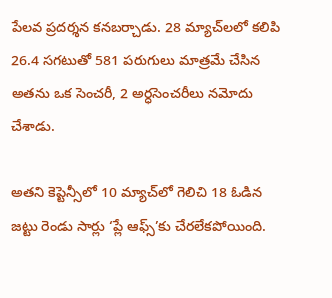పేలవ ప్రదర్శన కనబర్చాడు. 28 మ్యాచ్‌లలో కలిపి 26.4 సగటుతో 581 పరుగులు మాత్రమే చేసిన అతను ఒక సెంచరీ, 2 అర్ధసెంచరీలు నమోదు చేశాడు.

అతని కెప్టెన్సీలో 10 మ్యాచ్‌లో గెలిచి 18 ఓడిన జట్టు రెండు సార్లు ‘ప్లే ఆఫ్స్‌’కు చేరలేకపోయింది.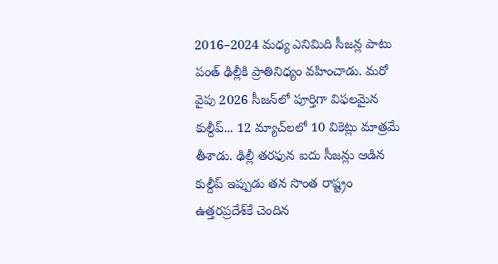2016–2024 మధ్య ఎనిమిది సీజన్ల పాటు పంత్‌ ఢిల్లీకి ప్రాతినిధ్యం వహించాడు. మరో వైపు 2026 సీజన్‌లో పూర్తిగా విఫలమైన కుల్దీప్‌... 12 మ్యాచ్‌లలో 10 వికెట్లు మాత్రమే తీశాడు. ఢిల్లీ తరఫున ఐదు సీజన్లు ఆడిన కుల్దీప్‌ ఇప్పుడు తన సొంత రాష్ట్రం ఉత్తరప్రదేశ్‌కే చెందిన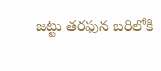జట్టు తరఫున బరిలోకి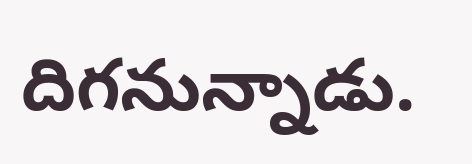దిగనున్నాడు.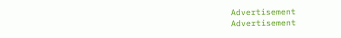Advertisement
Advertisement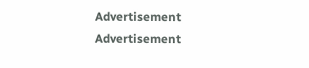Advertisement
Advertisement